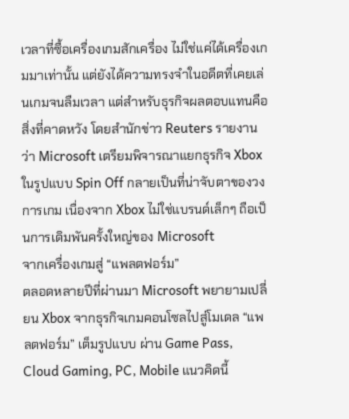เวลาที่ซื้อเครื่องเกมสักเครื่อง ไม่ใช่แค่ได้เครื่องเกมมาเท่านั้น แต่ยังได้ความทรงจำในอดีตที่เคยเล่นเกมจนลืมเวลา แต่สำหรับธุรกิจผลตอบแทนคือสิ่งที่คาดหวัง โดยสำนักข่าว Reuters รายงานว่า Microsoft เตรียมพิจารณาแยกธุรกิจ Xbox ในรูปแบบ Spin Off กลายเป็นที่น่าจับตาของวงการเกม เนื่องจาก Xbox ไม่ใช่แบรนด์เล็กๆ ถือเป็นการเดิมพันครั้งใหญ่ของ Microsoft
จากเครื่องเกมสู่ “แพลตฟอร์ม”
ตลอดหลายปีที่ผ่านมา Microsoft พยายามเปลี่ยน Xbox จากธุรกิจเกมคอนโซลไปสู่โมเดล “แพลตฟอร์ม” เต็มรูปแบบ ผ่าน Game Pass, Cloud Gaming, PC, Mobile แนวคิดนี้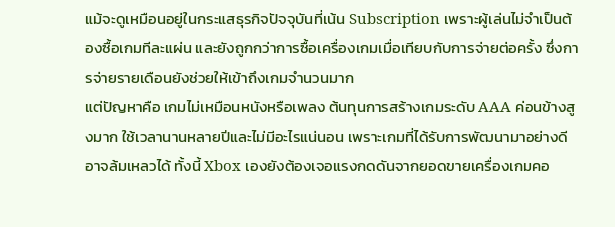แม้จะดูเหมือนอยู่ในกระแสธุรกิจปัจจุบันที่เน้น Subscription เพราะผู้เล่นไม่จำเป็นต้องซื้อเกมทีละแผ่น และยังถูกกว่าการซื้อเครื่องเกมเมื่อเทียบกับการจ่ายต่อครั้ง ซึ่งการจ่ายรายเดือนยังช่วยให้เข้าถึงเกมจำนวนมาก
แต่ปัญหาคือ เกมไม่เหมือนหนังหรือเพลง ต้นทุนการสร้างเกมระดับ AAA ค่อนข้างสูงมาก ใช้เวลานานหลายปีและไม่มีอะไรแน่นอน เพราะเกมที่ได้รับการพัฒนามาอย่างดีอาจล้มเหลวได้ ทั้งนี้ Xbox เองยังต้องเจอแรงกดดันจากยอดขายเครื่องเกมคอ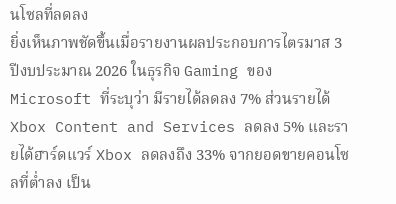นโซลที่ลดลง
ยิ่งเห็นภาพชัดขึ้นเมื่อรายงานผลประกอบการไตรมาส 3 ปีงบประมาณ 2026 ในธุรกิจ Gaming ของ Microsoft ที่ระบุว่า มีรายได้ลดลง 7% ส่วนรายได้ Xbox Content and Services ลดลง 5% และรายได้ฮาร์ดแวร์ Xbox ลดลงถึง 33% จากยอดขายคอนโซลที่ต่ำลง เป็น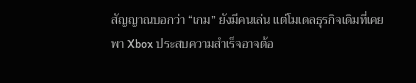สัญญาณบอกว่า “เกม” ยังมีคนเล่น แต่โมเดลธุรกิจเดิมที่เคยพา Xbox ประสบความสำเร็จอาจต้อ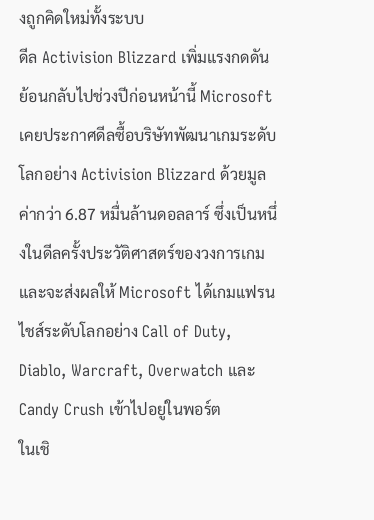งถูกคิดใหม่ทั้งระบบ
ดีล Activision Blizzard เพิ่มแรงกดดัน
ย้อนกลับไปช่วงปีก่อนหน้านี้ Microsoft เคยประกาศดีลซื้อบริษัทพัฒนาเกมระดับโลกอย่าง Activision Blizzard ด้วยมูลค่ากว่า 6.87 หมื่นล้านดอลลาร์ ซึ่งเป็นหนึ่งในดีลครั้งประวัติศาสตร์ของวงการเกม และจะส่งผลให้ Microsoft ได้เกมแฟรนไชส์ระดับโลกอย่าง Call of Duty, Diablo, Warcraft, Overwatch และ Candy Crush เข้าไปอยู่ในพอร์ต
ในเชิ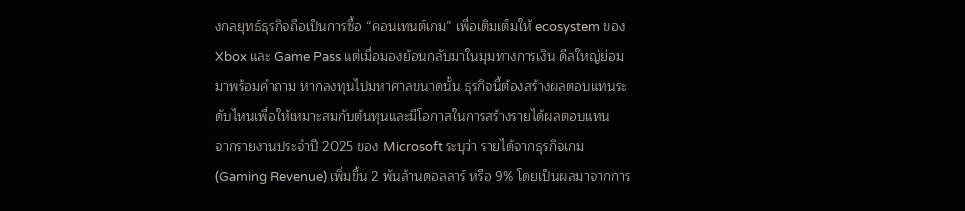งกลยุทธ์ธุรกิจถือเป็นการซื้อ “คอนเทนต์เกม” เพื่อเติมเต็มให้ ecosystem ของ Xbox และ Game Pass แต่เมื่อมองย้อนกลับมาในมุมทางการเงิน ดีลใหญ่ย่อมมาพร้อมคำถาม หากลงทุนไปมหาศาลขนาดนั้น ธุรกิจนี้ต้องสร้างผลตอบแทนระดับไหนเพื่อให้เหมาะสมกับต้นทุนและมีโอกาสในการสร้างรายได้ผลตอบแทน
จากรายงานประจำปี 2025 ของ Microsoft ระบุว่า รายได้จากธุรกิจเกม (Gaming Revenue) เพิ่มขึ้น 2 พันล้านดอลลาร์ หรือ 9% โดยเป็นผลมาจากการ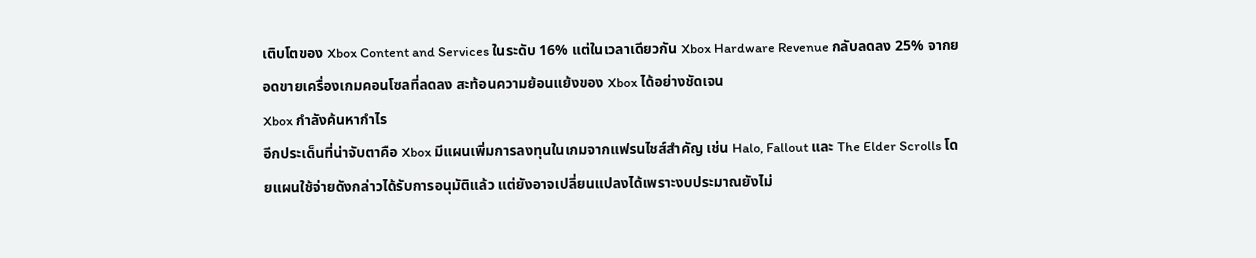เติบโตของ Xbox Content and Services ในระดับ 16% แต่ในเวลาเดียวกัน Xbox Hardware Revenue กลับลดลง 25% จากยอดขายเครื่องเกมคอนโซลที่ลดลง สะท้อนความย้อนแย้งของ Xbox ได้อย่างชัดเจน
Xbox กำลังค้นหากำไร
อีกประเด็นที่น่าจับตาคือ Xbox มีแผนเพิ่มการลงทุนในเกมจากแฟรนไชส์สำคัญ เช่น Halo, Fallout และ The Elder Scrolls โดยแผนใช้จ่ายดังกล่าวได้รับการอนุมัติแล้ว แต่ยังอาจเปลี่ยนแปลงได้เพราะงบประมาณยังไม่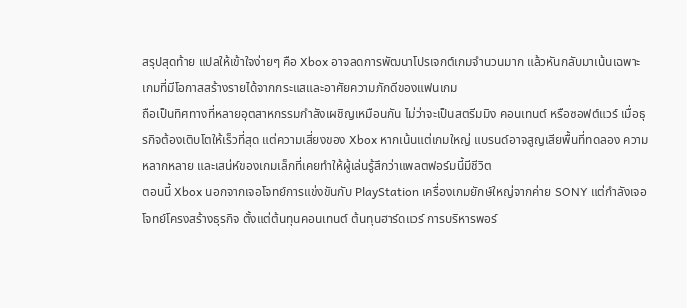สรุปสุดท้าย แปลให้เข้าใจง่ายๆ คือ Xbox อาจลดการพัฒนาโปรเจกต์เกมจำนวนมาก แล้วหันกลับมาเน้นเฉพาะเกมที่มีโอกาสสร้างรายได้จากกระแสและอาศัยความภักดีของแฟนเกม
ถือเป็นทิศทางที่หลายอุตสาหกรรมกำลังเผชิญเหมือนกัน ไม่ว่าจะเป็นสตรีมมิง คอนเทนต์ หรือซอฟต์แวร์ เมื่อธุรกิจต้องเติบโตให้เร็วที่สุด แต่ความเสี่ยงของ Xbox หากเน้นแต่เกมใหญ่ แบรนด์อาจสูญเสียพื้นที่ทดลอง ความหลากหลาย และเสน่ห์ของเกมเล็กที่เคยทำให้ผู้เล่นรู้สึกว่าแพลตฟอร์มนี้มีชีวิต
ตอนนี้ Xbox นอกจากเจอโจทย์การแข่งขันกับ PlayStation เครื่องเกมยักษ์ใหญ่จากค่าย SONY แต่กำลังเจอโจทย์โครงสร้างธุรกิจ ตั้งแต่ต้นทุนคอนเทนต์ ต้นทุนฮาร์ดแวร์ การบริหารพอร์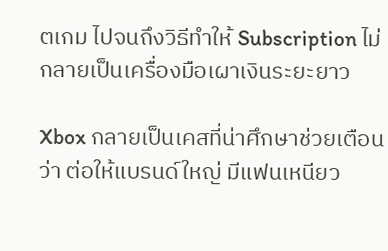ตเกม ไปจนถึงวิธีทำให้ Subscription ไม่กลายเป็นเครื่องมือเผาเงินระยะยาว

Xbox กลายเป็นเคสที่น่าศึกษาช่วยเตือนว่า ต่อให้แบรนด์ใหญ่ มีแฟนเหนียว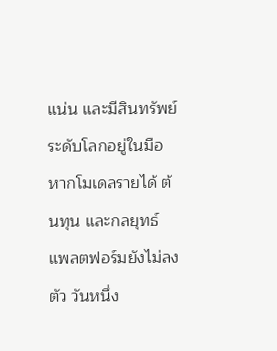แน่น และมีสินทรัพย์ระดับโลกอยู่ในมือ หากโมเดลรายได้ ต้นทุน และกลยุทธ์แพลตฟอร์มยังไม่ลงตัว วันหนึ่ง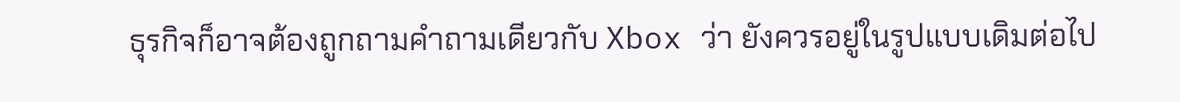ธุรกิจก็อาจต้องถูกถามคำถามเดียวกับ Xbox ว่า ยังควรอยู่ในรูปแบบเดิมต่อไป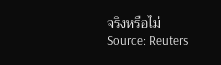จริงหรือไม่
Source: Reuters